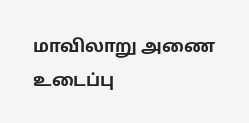மாவிலாறு அணை உடைப்பு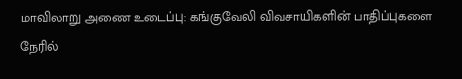மாவிலாறு அணை உடைப்பு: கங்குவேலி விவசாயிகளின் பாதிப்புகளை நேரில்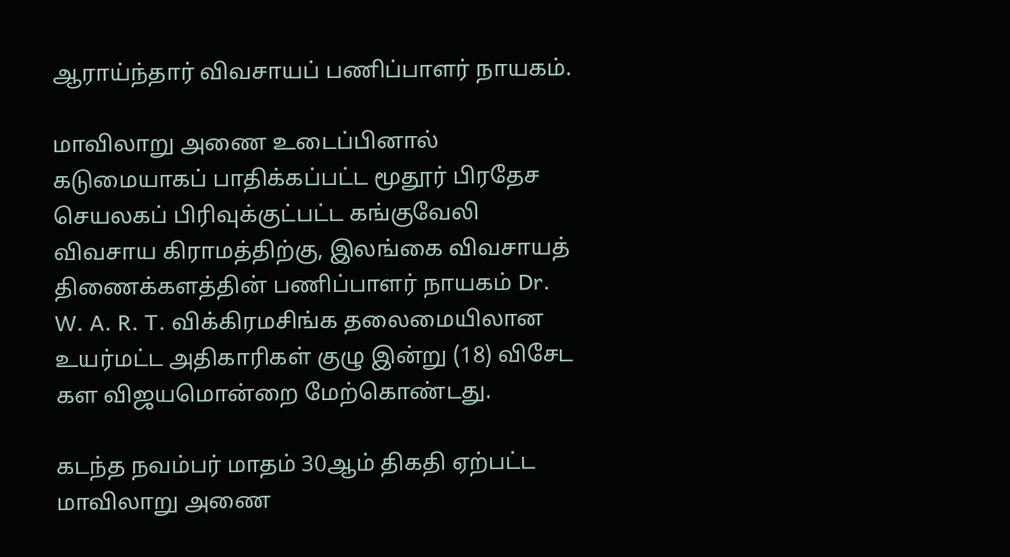ஆராய்ந்தார் விவசாயப் பணிப்பாளர் நாயகம்.

மாவிலாறு அணை உடைப்பினால் கடுமையாகப் பாதிக்கப்பட்ட மூதூர் பிரதேச செயலகப் பிரிவுக்குட்பட்ட கங்குவேலி விவசாய கிராமத்திற்கு, இலங்கை விவசாயத் திணைக்களத்தின் பணிப்பாளர் நாயகம் Dr. W. A. R. T. விக்கிரமசிங்க தலைமையிலான உயர்மட்ட அதிகாரிகள் குழு இன்று (18) விசேட கள விஜயமொன்றை மேற்கொண்டது.

கடந்த நவம்பர் மாதம் 30ஆம் திகதி ஏற்பட்ட மாவிலாறு அணை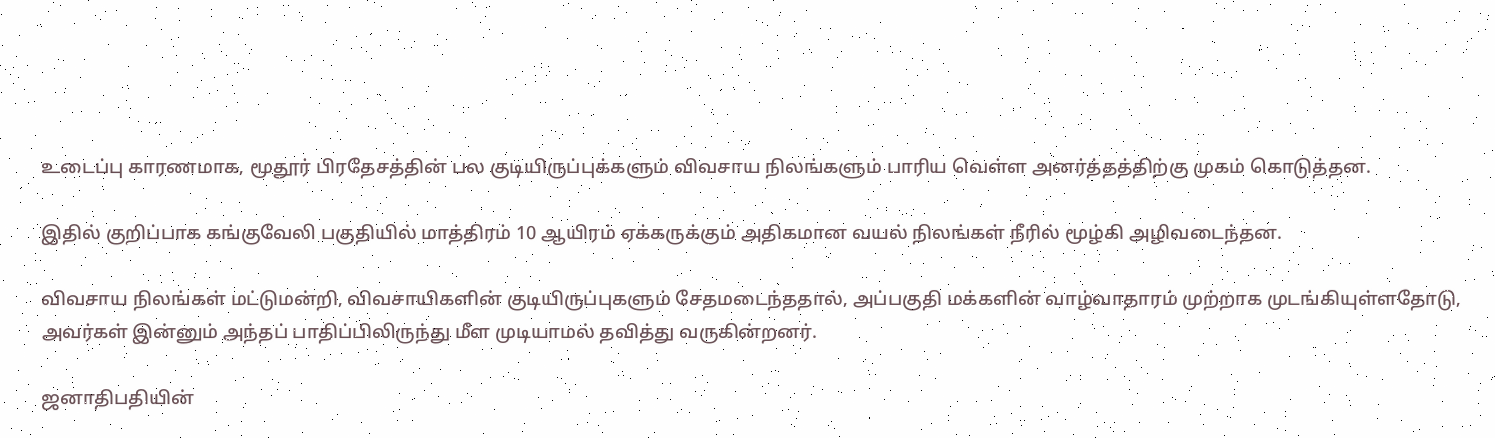உடைப்பு காரணமாக, மூதூர் பிரதேசத்தின் பல குடியிருப்புக்களும் விவசாய நிலங்களும் பாரிய வெள்ள அனர்த்தத்திற்கு முகம் கொடுத்தன.

இதில் குறிப்பாக கங்குவேலி பகுதியில் மாத்திரம் 10 ஆயிரம் ஏக்கருக்கும் அதிகமான வயல் நிலங்கள் நீரில் மூழ்கி அழிவடைந்தன.

விவசாய நிலங்கள் மட்டுமன்றி, விவசாயிகளின் குடியிருப்புகளும் சேதமடைந்ததால், அப்பகுதி மக்களின் வாழ்வாதாரம் முற்றாக முடங்கியுள்ளதோடு, அவர்கள் இன்னும் அந்தப் பாதிப்பிலிருந்து மீள முடியாமல் தவித்து வருகின்றனர்.

ஜனாதிபதியின்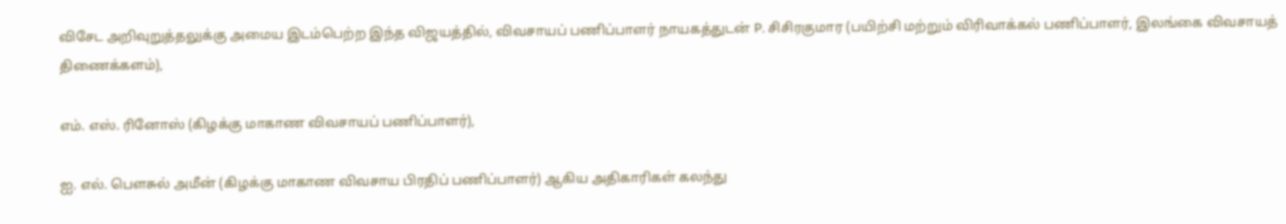விசேட அறிவுறுத்தலுக்கு அமைய இடம்பெற்ற இந்த விஜயத்தில், விவசாயப் பணிப்பாளர் நாயகத்துடன் P. சிசிரகுமார (பயிற்சி மற்றும் விரிவாக்கல் பணிப்பாளர், இலங்கை விவசாயத் திணைக்களம்),

எம். எஸ். ரினோஸ் (கிழக்கு மாகாண விவசாயப் பணிப்பாளர்),

ஐ. எல். பெளசுல் அமீன் (கிழக்கு மாகாண விவசாய பிரதிப் பணிப்பாளர்) ஆகிய அதிகாரிகள் கலந்து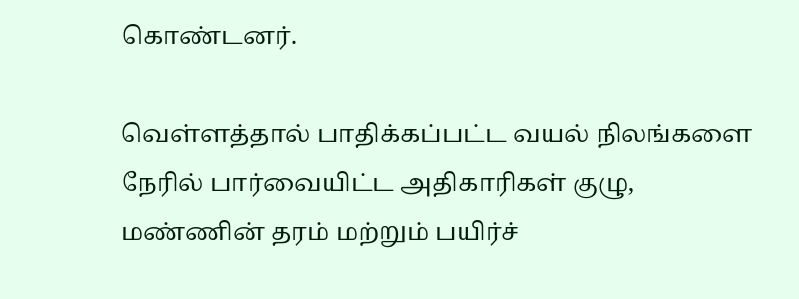கொண்டனர்.

வெள்ளத்தால் பாதிக்கப்பட்ட வயல் நிலங்களை நேரில் பார்வையிட்ட அதிகாரிகள் குழு, மண்ணின் தரம் மற்றும் பயிர்ச்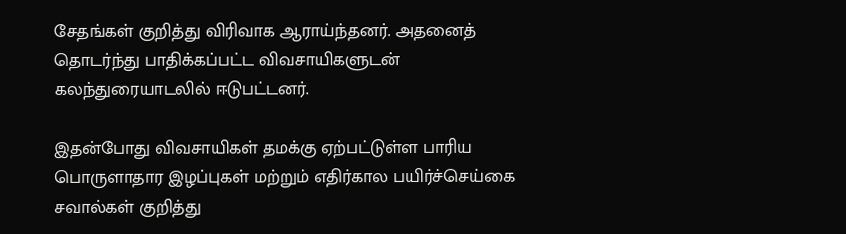சேதங்கள் குறித்து விரிவாக ஆராய்ந்தனர். அதனைத் தொடர்ந்து பாதிக்கப்பட்ட விவசாயிகளுடன் கலந்துரையாடலில் ஈடுபட்டனர்.

இதன்போது விவசாயிகள் தமக்கு ஏற்பட்டுள்ள பாரிய பொருளாதார இழப்புகள் மற்றும் எதிர்கால பயிர்ச்செய்கை சவால்கள் குறித்து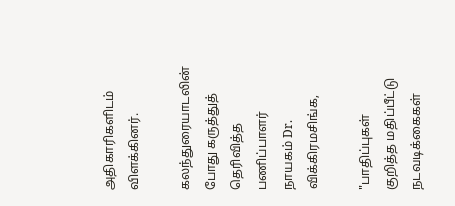அதிகாரிகளிடம் விளக்கினர்.

கலந்துரையாடலின் போது கருத்துத் தெரிவித்த பணிப்பாளர் நாயகம் Dr. விக்கிரமசிங்க,

"பாதிப்புகள் குறித்த மதிப்பீட்டு நடவடிக்கைகள்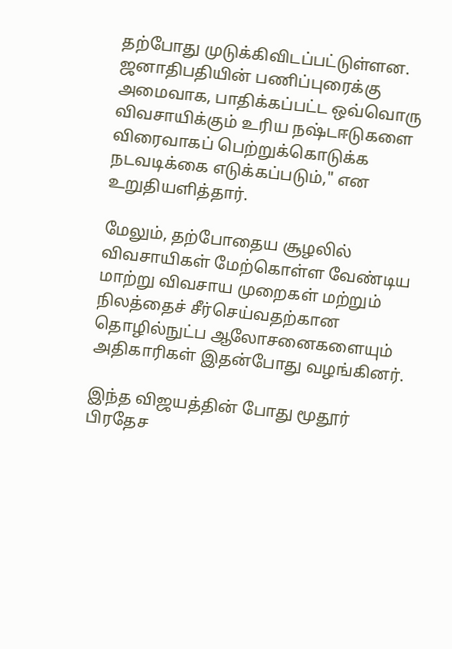தற்போது முடுக்கிவிடப்பட்டுள்ளன. ஜனாதிபதியின் பணிப்புரைக்கு அமைவாக, பாதிக்கப்பட்ட ஒவ்வொரு விவசாயிக்கும் உரிய நஷ்டஈடுகளை விரைவாகப் பெற்றுக்கொடுக்க நடவடிக்கை எடுக்கப்படும்," என உறுதியளித்தார்.

மேலும், தற்போதைய சூழலில் விவசாயிகள் மேற்கொள்ள வேண்டிய மாற்று விவசாய முறைகள் மற்றும் நிலத்தைச் சீர்செய்வதற்கான தொழில்நுட்ப ஆலோசனைகளையும் அதிகாரிகள் இதன்போது வழங்கினர்.

இந்த விஜயத்தின் போது மூதூர் பிரதேச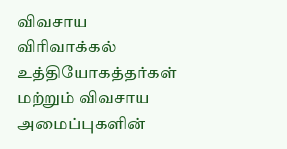விவசாய விரிவாக்கல் உத்தியோகத்தர்கள் மற்றும் விவசாய அமைப்புகளின்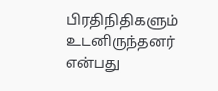பிரதிநிதிகளும் உடனிருந்தனர் என்பது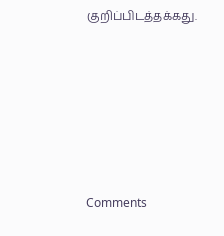குறிப்பிடத்தக்கது.






Comments